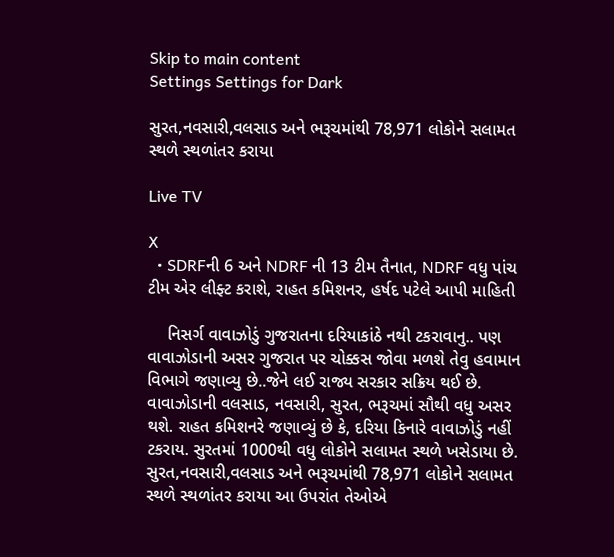Skip to main content
Settings Settings for Dark

સુરત,નવસારી,વલસાડ અને ભરૂચમાંથી 78,971 લોકોને સલામત સ્થળે સ્થળાંતર કરાયા

Live TV

X
  • SDRFની 6 અને NDRF ની 13 ટીમ તૈનાત, NDRF વધુ પાંચ ટીમ એર લીફ્ટ કરાશે, રાહત કમિશનર, હર્ષદ પટેલે આપી માહિતી

    નિસર્ગ વાવાઝોડું ગુજરાતના દરિયાકાંઠે નથી ટકરાવાનુ.. પણ વાવાઝોડાની અસર ગુજરાત પર ચોક્કસ જોવા મળશે તેવુ હવામાન વિભાગે જણાવ્યુ છે..જેને લઈ રાજ્ય સરકાર સક્રિય થઈ છે. વાવાઝોડાની વલસાડ, નવસારી, સુરત, ભરૂચમાં સૌથી વધુ અસર થશે. રાહત કમિશનરે જણાવ્યું છે કે, દરિયા કિનારે વાવાઝોડું નહીં ટકરાય. સુરતમાં 1000થી વધુ લોકોને સલામત સ્થળે ખસેડાયા છે. સુરત,નવસારી,વલસાડ અને ભરૂચમાંથી 78,971 લોકોને સલામત સ્થળે સ્થળાંતર કરાયા આ ઉપરાંત તેઓએ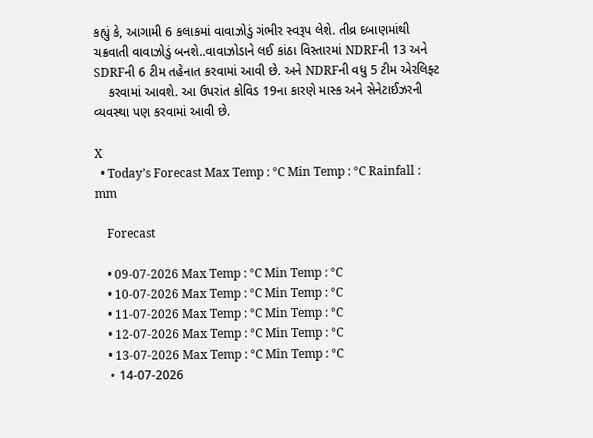કહ્યું કે, આગામી 6 કલાકમાં વાવાઝોડું ગંભીર સ્વરૂપ લેશે. તીવ્ર દબાણમાંથી ચક્રવાતી વાવાઝોડું બનશે..વાવાઝોડાને લઈ કાંઠા વિસ્તારમાં NDRFની 13 અને SDRFની 6 ટીમ તહેનાત કરવામાં આવી છે. અને NDRFની વધુ 5 ટીમ એરલિફ્ટ
    કરવામાં આવશે. આ ઉપરાંત કોવિડ 19ના કારણે માસ્ક અને સેનેટાઈઝરની વ્યવસ્થા પણ કરવામાં આવી છે.

X
  • Today’s Forecast Max Temp : °C Min Temp : °C Rainfall : mm

    Forecast

    • 09-07-2026 Max Temp : °C Min Temp : °C
    • 10-07-2026 Max Temp : °C Min Temp : °C
    • 11-07-2026 Max Temp : °C Min Temp : °C
    • 12-07-2026 Max Temp : °C Min Temp : °C
    • 13-07-2026 Max Temp : °C Min Temp : °C
    • 14-07-2026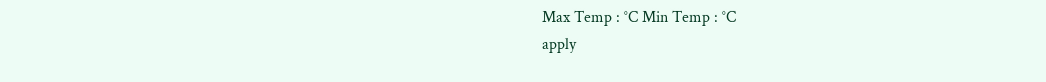Max Temp : °C Min Temp : °C
apply